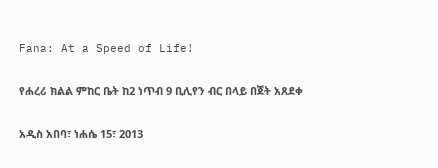Fana: At a Speed of Life!

የሐረሪ ክልል ምከር ቤት ከ2 ነጥብ 9 ቢሊየን ብር በላይ በጀት አጸደቀ

አዲስ አበባ፣ ነሐሴ 15፣ 2013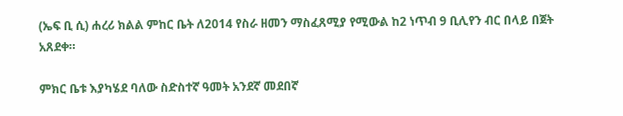(ኤፍ ቢ ሲ) ሐረሪ ክልል ምከር ቤት ለ2014 የስራ ዘመን ማስፈጸሚያ የሚውል ከ2 ነጥብ 9 ቢሊየን ብር በላይ በጀት አጸደቀ።

ምክር ቤቱ እያካሄደ ባለው ስድስተኛ ዓመት አንደኛ መደበኛ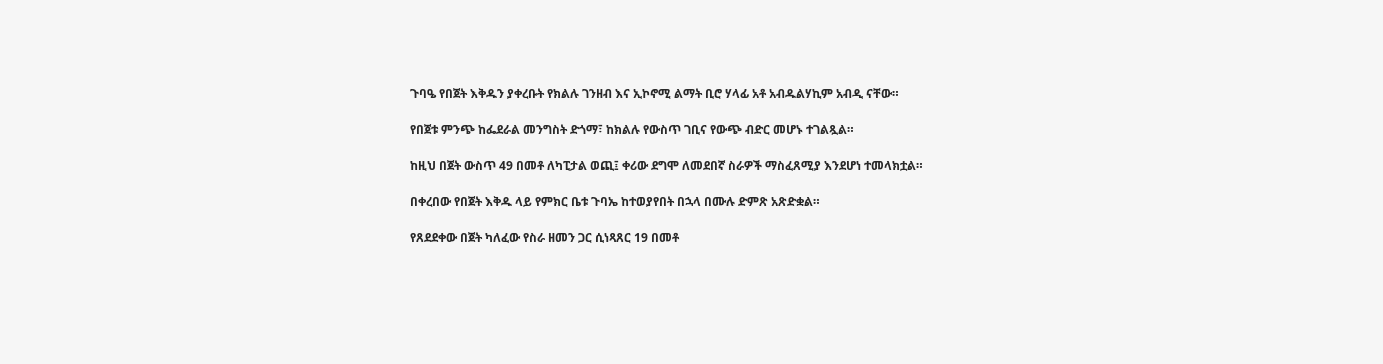ጉባዔ የበጀት እቅዱን ያቀረቡት የክልሉ ገንዘብ እና ኢኮኖሚ ልማት ቢሮ ሃላፊ አቶ አብዱልሃኪም አብዲ ናቸው።

የበጀቱ ምንጭ ከፌደራል መንግስት ድጎማ፣ ከክልሉ የውስጥ ገቢና የውጭ ብድር መሆኑ ተገልጿል።

ከዚህ በጀት ውስጥ 49 በመቶ ለካፒታል ወጪ፤ ቀሪው ደግሞ ለመደበኛ ስራዎች ማስፈጸሚያ እንደሆነ ተመላክቷል።

በቀረበው የበጀት እቅዱ ላይ የምክር ቤቱ ጉባኤ ከተወያየበት በኋላ በሙሉ ድምጽ አጽድቋል።

የጸደደቀው በጀት ካለፈው የስራ ዘመን ጋር ሲነጻጸር 19 በመቶ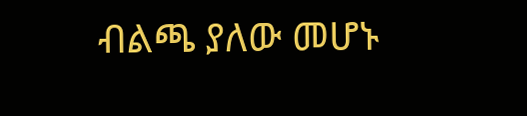ብልጫ ያለው መሆኑ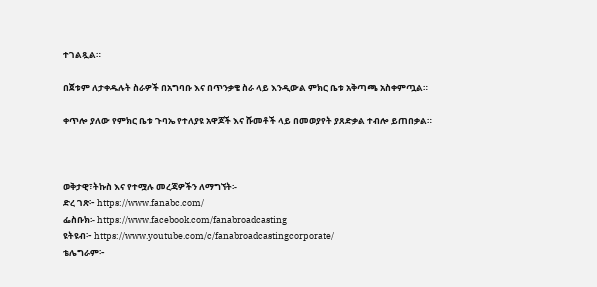ተገልጿል።

በጀቱም ለታቀዱሉት ስራዎች በአግባቡ እና በጥንቃቄ ስራ ላይ እንዲውል ምክር ቤቱ አቅጣጫ አስቀምጧል።

ቀጥሎ ያለው የምክር ቤቱ ጉባኤ የተለያዩ አዋጆች እና ሹመቶች ላይ በመወያየት ያጸድቃል ተብሎ ይጠበቃል።



ወቅታዊ፣ትኩስ እና የተሟሉ መረጃዎችን ለማግኘት፡-
ድረ ገጽ፦ https://www.fanabc.com/
ፌስቡክ፡- https://www.facebook.com/fanabroadcasting
ዩትዩብ፦ https://www.youtube.com/c/fanabroadcastingcorporate/
ቴሌግራም፦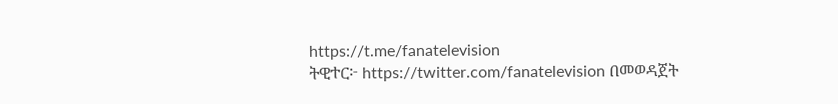https://t.me/fanatelevision
ትዊተር፦ https://twitter.com/fanatelevision በመወዳጀት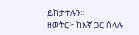ይከታተሉን፡፡
ዘወትር፦ ከእኛ ጋር ስላሉ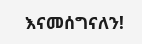እናመሰግናለን!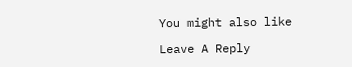You might also like

Leave A Reply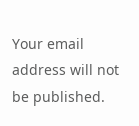Your email address will not be published.